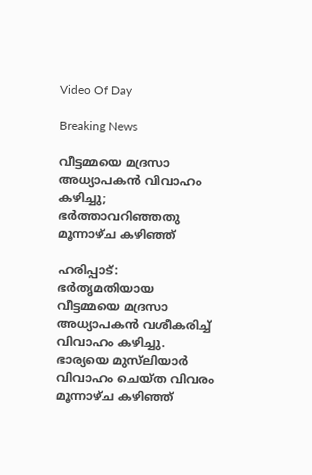Video Of Day

Breaking News

വീട്ടമ്മയെ മദ്രസാ അധ്യാപകന്‍ വിവാഹം കഴിച്ചു; ഭര്‍ത്താവറിഞ്ഞതു മൂന്നാഴ്‌ച കഴിഞ്ഞ്‌

ഹരിപ്പാട്‌: ഭര്‍തൃമതിയായ വീട്ടമ്മയെ മദ്രസാ അധ്യാപകന്‍ വശീകരിച്ച്‌ വിവാഹം കഴിച്ചു. ഭാര്യയെ മുസ്‌ലിയാര്‍ വിവാഹം ചെയ്‌ത വിവരം മൂന്നാഴ്‌ച കഴിഞ്ഞ്‌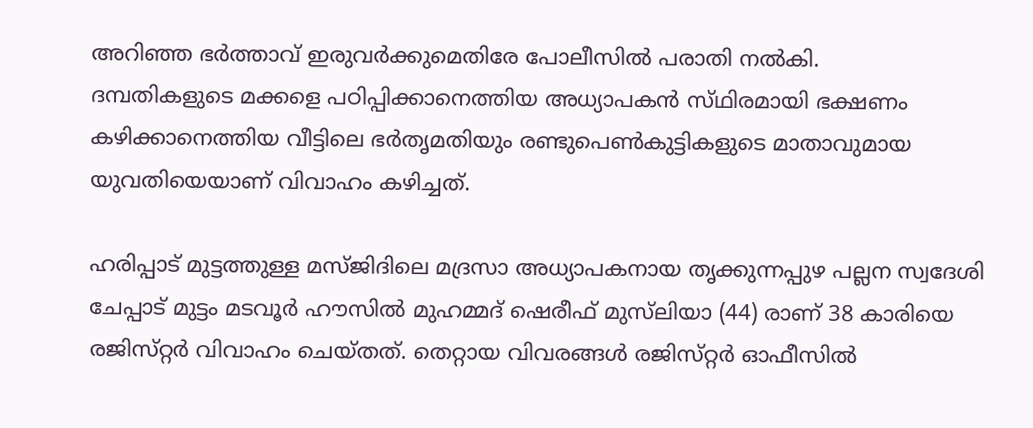അറിഞ്ഞ ഭര്‍ത്താവ്‌ ഇരുവര്‍ക്കുമെതിരേ പോലീസില്‍ പരാതി നല്‍കി.
ദമ്പതികളുടെ മക്കളെ പഠിപ്പിക്കാനെത്തിയ അധ്യാപകന്‍ സ്‌ഥിരമായി ഭക്ഷണം കഴിക്കാനെത്തിയ വീട്ടിലെ ഭര്‍തൃമതിയും രണ്ടുപെണ്‍കുട്ടികളുടെ മാതാവുമായ യുവതിയെയാണ്‌ വിവാഹം കഴിച്ചത്‌.

ഹരിപ്പാട്‌ മുട്ടത്തുള്ള മസ്‌ജിദിലെ മദ്രസാ അധ്യാപകനായ തൃക്കുന്നപ്പുഴ പല്ലന സ്വദേശി ചേപ്പാട്‌ മുട്ടം മടവൂര്‍ ഹൗസില്‍ മുഹമ്മദ്‌ ഷെരീഫ്‌ മുസ്‌ലിയാ (44) രാണ്‌ 38 കാരിയെ രജിസ്‌റ്റര്‍ വിവാഹം ചെയ്‌തത്‌. തെറ്റായ വിവരങ്ങള്‍ രജിസ്‌റ്റര്‍ ഓഫീസില്‍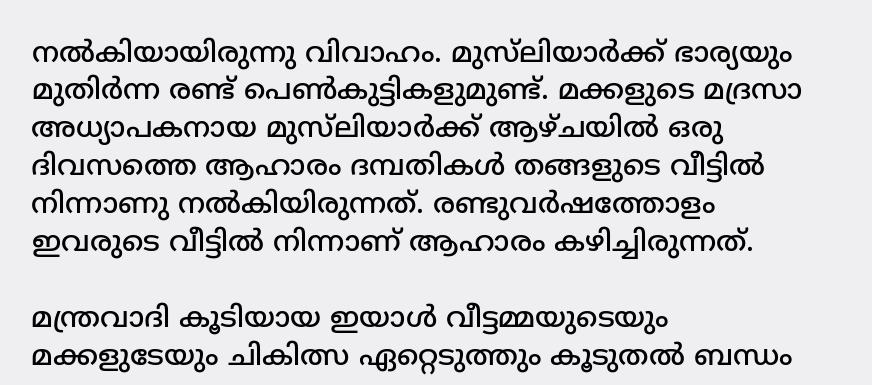നല്‍കിയായിരുന്നു വിവാഹം. മുസ്‌ലിയാര്‍ക്ക്‌ ഭാര്യയും മുതിര്‍ന്ന രണ്ട്‌ പെണ്‍കുട്ടികളുമുണ്ട്‌. മക്കളുടെ മദ്രസാ അധ്യാപകനായ മുസ്‌ലിയാര്‍ക്ക്‌ ആഴ്‌ചയില്‍ ഒരു ദിവസത്തെ ആഹാരം ദമ്പതികള്‍ തങ്ങളുടെ വീട്ടില്‍ നിന്നാണു നല്‍കിയിരുന്നത്‌. രണ്ടുവര്‍ഷത്തോളം ഇവരുടെ വീട്ടില്‍ നിന്നാണ്‌ ആഹാരം കഴിച്ചിരുന്നത്‌.

മന്ത്രവാദി കൂടിയായ ഇയാള്‍ വീട്ടമ്മയുടെയും മക്കളുടേയും ചികിത്സ ഏറ്റെടുത്തും കൂടുതല്‍ ബന്ധം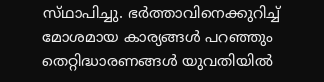സ്‌ഥാപിച്ചു. ഭര്‍ത്താവിനെക്കുറിച്ച്‌ മോശമായ കാര്യങ്ങള്‍ പറഞ്ഞും തെറ്റിദ്ധാരണങ്ങള്‍ യുവതിയില്‍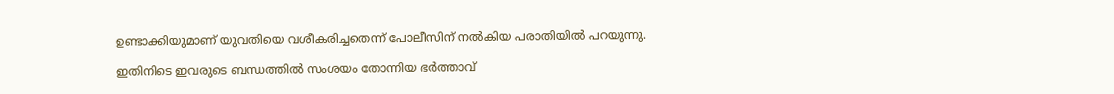ഉണ്ടാക്കിയുമാണ്‌ യുവതിയെ വശീകരിച്ചതെന്ന്‌ പോലീസിന്‌ നല്‍കിയ പരാതിയില്‍ പറയുന്നു.

ഇതിനിടെ ഇവരുടെ ബന്ധത്തില്‍ സംശയം തോന്നിയ ഭര്‍ത്താവ്‌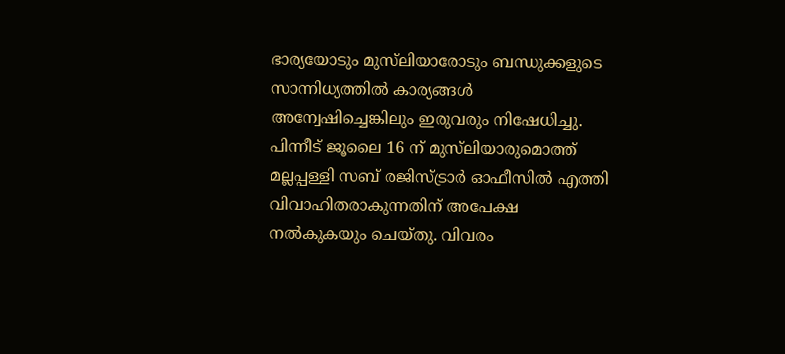ഭാര്യയോടും മുസ്‌ലിയാരോടും ബന്ധുക്കളുടെ സാന്നിധ്യത്തില്‍ കാര്യങ്ങള്‍ അന്വേഷിച്ചെങ്കിലും ഇരുവരും നിഷേധിച്ചു. പിന്നീട്‌ ജൂലൈ 16 ന്‌ മുസ്‌ലിയാരുമൊത്ത്‌ മല്ലപ്പള്ളി സബ്‌ രജിസ്‌ട്രാര്‍ ഓഫീസില്‍ എത്തി വിവാഹിതരാകുന്നതിന്‌ അപേക്ഷ നല്‍കുകയും ചെയ്‌തു. വിവരം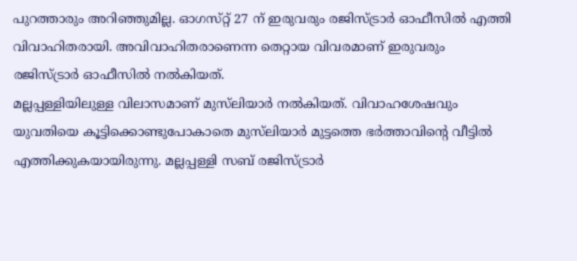പുറത്താരും അറിഞ്ഞുമില്ല. ഓഗസ്‌റ്റ്‌ 27 ന്‌ ഇരുവരും രജിസ്‌ട്രാര്‍ ഓഫീസില്‍ എത്തി വിവാഹിതരായി. അവിവാഹിതരാണെന്ന തെറ്റായ വിവരമാണ്‌ ഇരുവരും രജിസ്‌ട്രാര്‍ ഓഫീസില്‍ നല്‍കിയത്‌.
മല്ലപ്പള്ളിയിലുള്ള വിലാസമാണ്‌ മുസ്‌ലിയാര്‍ നല്‍കിയത്‌. വിവാഹശേഷവും യുവതിയെ കൂട്ടിക്കൊണ്ടുപോകാതെ മുസ്‌ലിയാര്‍ മുട്ടത്തെ ഭര്‍ത്താവിന്റെ വീട്ടില്‍ എത്തിക്കുകയായിരുന്നു. മല്ലപ്പള്ളി സബ്‌ രജിസ്‌ട്രാര്‍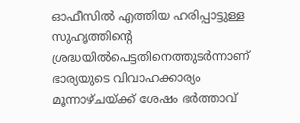ഓഫീസില്‍ എത്തിയ ഹരിപ്പാട്ടുള്ള സുഹൃത്തിന്റെ ശ്രദ്ധയില്‍പെട്ടതിനെത്തുടര്‍ന്നാണ്‌ ഭാര്യയുടെ വിവാഹക്കാര്യം മൂന്നാഴ്‌ചയ്‌ക്ക്‌ ശേഷം ഭര്‍ത്താവ്‌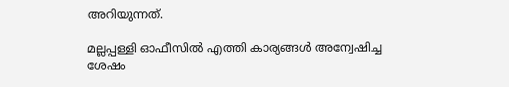അറിയുന്നത്‌.

മല്ലപ്പള്ളി ഓഫീസില്‍ എത്തി കാര്യങ്ങള്‍ അന്വേഷിച്ച ശേഷം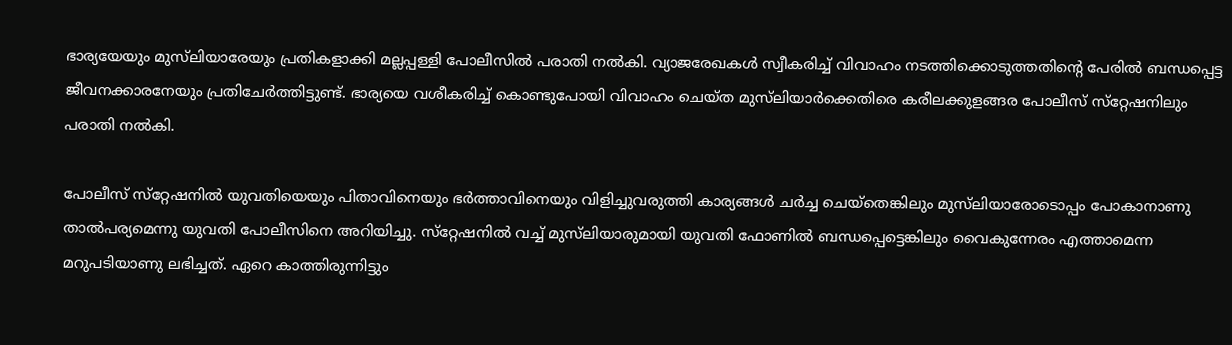ഭാര്യയേയും മുസ്‌ലിയാരേയും പ്രതികളാക്കി മല്ലപ്പള്ളി പോലീസില്‍ പരാതി നല്‍കി. വ്യാജരേഖകള്‍ സ്വീകരിച്ച്‌ വിവാഹം നടത്തിക്കൊടുത്തതിന്റെ പേരില്‍ ബന്ധപ്പെട്ട ജീവനക്കാരനേയും പ്രതിചേര്‍ത്തിട്ടുണ്ട്‌. ഭാര്യയെ വശീകരിച്ച്‌ കൊണ്ടുപോയി വിവാഹം ചെയ്‌ത മുസ്‌ലിയാര്‍ക്കെതിരെ കരീലക്കുളങ്ങര പോലീസ്‌ സ്‌റ്റേഷനിലും പരാതി നല്‍കി.

പോലീസ്‌ സ്‌റ്റേഷനില്‍ യുവതിയെയും പിതാവിനെയും ഭര്‍ത്താവിനെയും വിളിച്ചുവരുത്തി കാര്യങ്ങള്‍ ചര്‍ച്ച ചെയ്‌തെങ്കിലും മുസ്‌ലിയാരോടൊപ്പം പോകാനാണു താല്‍പര്യമെന്നു യുവതി പോലീസിനെ അറിയിച്ചു. സ്‌റ്റേഷനില്‍ വച്ച്‌ മുസ്‌ലിയാരുമായി യുവതി ഫോണില്‍ ബന്ധപ്പെട്ടെങ്കിലും വൈകുന്നേരം എത്താമെന്ന മറുപടിയാണു ലഭിച്ചത്‌. ഏറെ കാത്തിരുന്നിട്ടും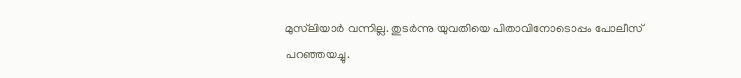മുസ്‌ലിയാര്‍ വന്നില്ല. തുടര്‍ന്നു യുവതിയെ പിതാവിനോടൊപ്പം പോലീസ്‌ പറഞ്ഞയച്ചു.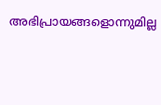അഭിപ്രായങ്ങളൊന്നുമില്ല